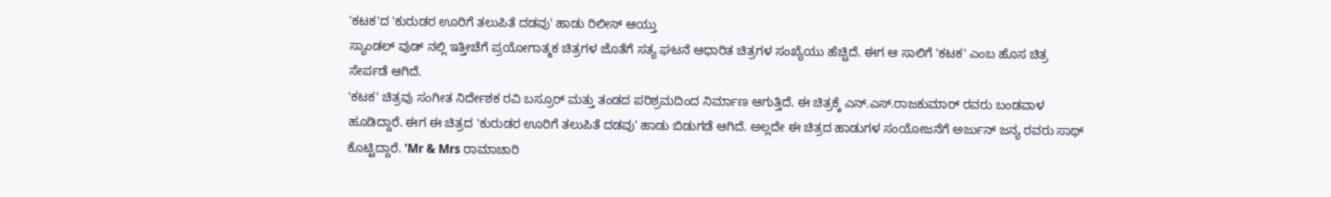'ಕಟಕ'ದ 'ಕುರುಡರ ಊರಿಗೆ ತಲುಪಿತೆ ದಡವು' ಹಾಡು ರಿಲೀಸ್ ಆಯ್ತು
ಸ್ಯಾಂಡಲ್ ವುಡ್ ನಲ್ಲಿ ಇತ್ತೀಚೆಗೆ ಪ್ರಯೋಗಾತ್ಮಕ ಚಿತ್ರಗಳ ಜೊತೆಗೆ ಸತ್ಯ ಘಟನೆ ಆಧಾರಿತ ಚಿತ್ರಗಳ ಸಂಖ್ಯೆಯು ಹೆಚ್ಚಿದೆ. ಈಗ ಆ ಸಾಲಿಗೆ 'ಕಟಕ' ಎಂಬ ಹೊಸ ಚಿತ್ರ ಸೇರ್ಪಡೆ ಆಗಿದೆ.
'ಕಟಕ' ಚಿತ್ರವು ಸಂಗೀತ ನಿರ್ದೇಶಕ ರವಿ ಬಸ್ರೂರ್ ಮತ್ತು ತಂಡದ ಪರಿಶ್ರಮದಿಂದ ನಿರ್ಮಾಣ ಆಗುತ್ತಿದೆ. ಈ ಚಿತ್ರಕ್ಕೆ ಎನ್.ಎಸ್.ರಾಜಕುಮಾರ್ ರವರು ಬಂಡವಾಳ ಹೂಡಿದ್ದಾರೆ. ಈಗ ಈ ಚಿತ್ರದ 'ಕುರುಡರ ಊರಿಗೆ ತಲುಪಿತೆ ದಡವು' ಹಾಡು ಬಿಡುಗಡೆ ಆಗಿದೆ. ಅಲ್ಲದೇ ಈ ಚಿತ್ರದ ಹಾಡುಗಳ ಸಂಯೋಜನೆಗೆ ಅರ್ಜುನ್ ಜನ್ಯ ರವರು ಸಾಥ್ ಕೊಟ್ಟಿದ್ದಾರೆ. 'Mr & Mrs ರಾಮಾಚಾರಿ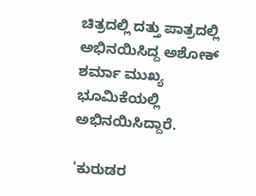ಚಿತ್ರದಲ್ಲಿ ದತ್ತು ಪಾತ್ರದಲ್ಲಿ ಅಭಿನಯಿಸಿದ್ದ ಅಶೋಕ್ ಶರ್ಮಾ ಮುಖ್ಯ ಭೂಮಿಕೆಯಲ್ಲಿ ಅಭಿನಯಿಸಿದ್ದಾರೆ.

'ಕುರುಡರ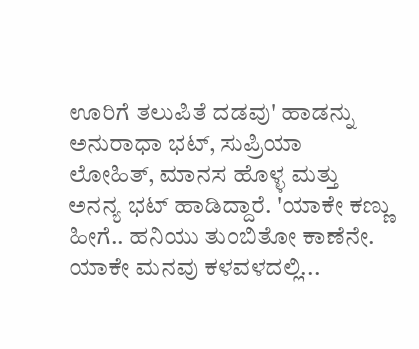ಊರಿಗೆ ತಲುಪಿತೆ ದಡವು' ಹಾಡನ್ನು ಅನುರಾಧಾ ಭಟ್, ಸುಪ್ರಿಯಾ ಲೋಹಿತ್, ಮಾನಸ ಹೊಳ್ಳ ಮತ್ತು ಅನನ್ಯ ಭಟ್ ಹಾಡಿದ್ದಾರೆ. 'ಯಾಕೇ ಕಣ್ಣು ಹೀಗೆ.. ಹನಿಯು ತುಂಬಿತೋ ಕಾಣೆನೇ. ಯಾಕೇ ಮನವು ಕಳವಳದಲ್ಲಿ...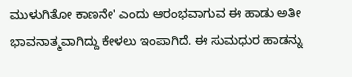ಮುಳುಗಿತೋ ಕಾಣನೇ' ಎಂದು ಆರಂಭವಾಗುವ ಈ ಹಾಡು ಅತೀ ಭಾವನಾತ್ಮವಾಗಿದ್ದು ಕೇಳಲು ಇಂಪಾಗಿದೆ. ಈ ಸುಮಧುರ ಹಾಡನ್ನು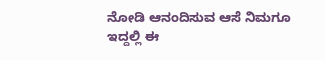ನೋಡಿ ಆನಂದಿಸುವ ಆಸೆ ನಿಮಗೂ ಇದ್ದಲ್ಲಿ ಈ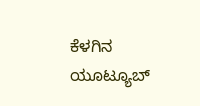ಕೆಳಗಿನ ಯೂಟ್ಯೂಬ್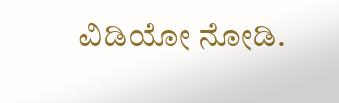ವಿಡಿಯೋ ನೋಡಿ.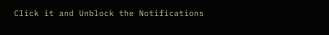Click it and Unblock the Notifications